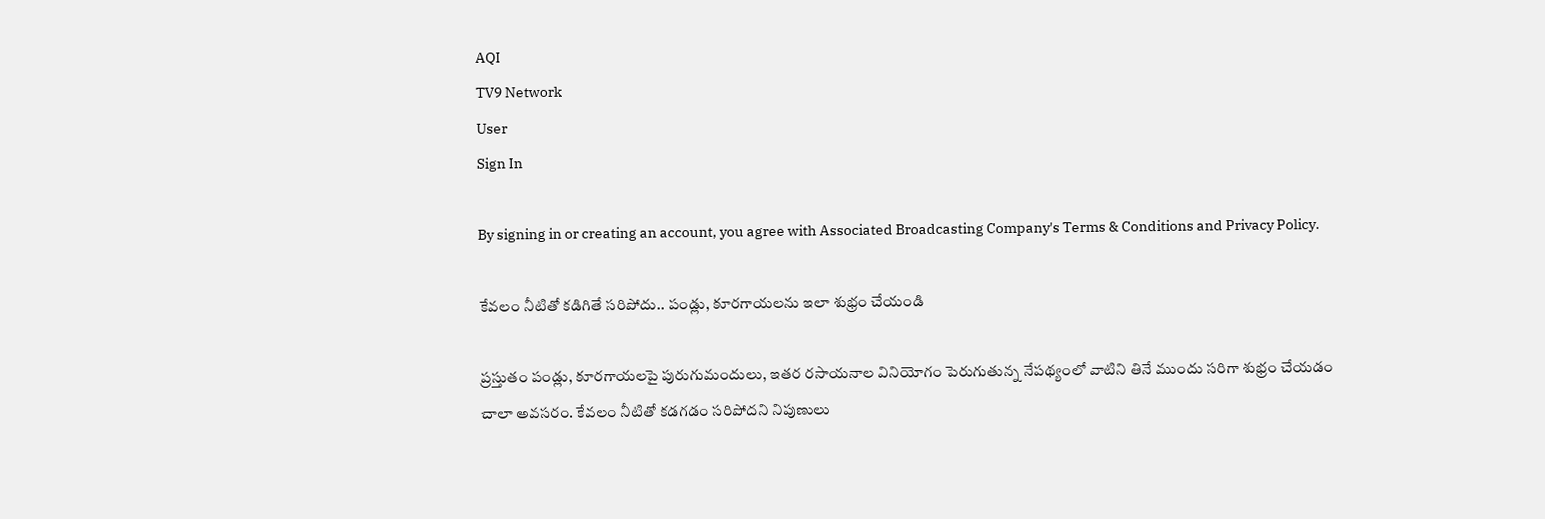AQI
TV9 Network
User
Sign In

By signing in or creating an account, you agree with Associated Broadcasting Company's Terms & Conditions and Privacy Policy.

కేవలం నీటితో కడిగితే సరిపోదు.. పండ్లు, కూరగాయలను ఇలా శుభ్రం చేయండి

ప్రస్తుతం పండ్లు, కూరగాయలపై పురుగుమందులు, ఇతర రసాయనాల వినియోగం పెరుగుతున్న నేపథ్యంలో వాటిని తినే ముందు సరిగా శుభ్రం చేయడం చాలా అవసరం. కేవలం నీటితో కడగడం సరిపోదని నిపుణులు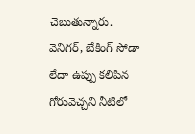చెబుతున్నారు. వెనిగర్, బేకింగ్ సోడా లేదా ఉప్పు కలిపిన గోరువెచ్చని నీటిలో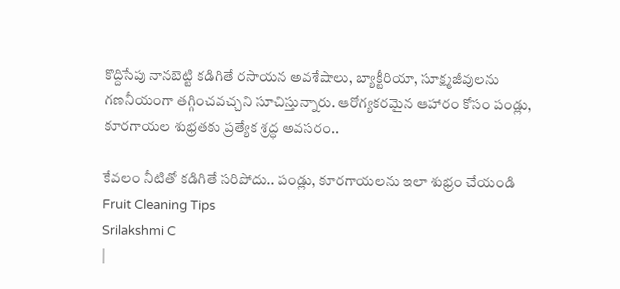కొద్దిసేపు నానబెట్టి కడిగితే రసాయన అవశేషాలు, బ్యాక్టీరియా, సూక్ష్మజీవులను గణనీయంగా తగ్గించవచ్చని సూచిస్తున్నారు. ఆరోగ్యకరమైన ఆహారం కోసం పండ్లు, కూరగాయల శుభ్రతకు ప్రత్యేక శ్రద్ధ అవసరం..

కేవలం నీటితో కడిగితే సరిపోదు.. పండ్లు, కూరగాయలను ఇలా శుభ్రం చేయండి
Fruit Cleaning Tips
Srilakshmi C
|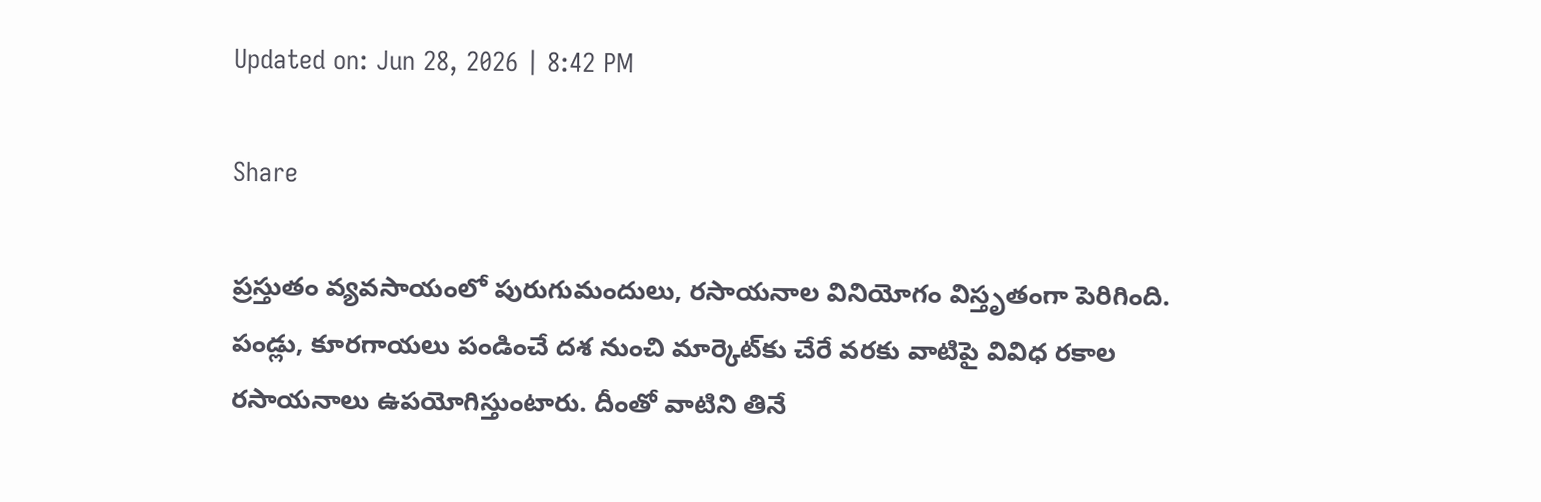Updated on: Jun 28, 2026 | 8:42 PM

Share

ప్రస్తుతం వ్యవసాయంలో పురుగుమందులు, రసాయనాల వినియోగం విస్తృతంగా పెరిగింది. పండ్లు, కూరగాయలు పండించే దశ నుంచి మార్కెట్‌కు చేరే వరకు వాటిపై వివిధ రకాల రసాయనాలు ఉపయోగిస్తుంటారు. దీంతో వాటిని తినే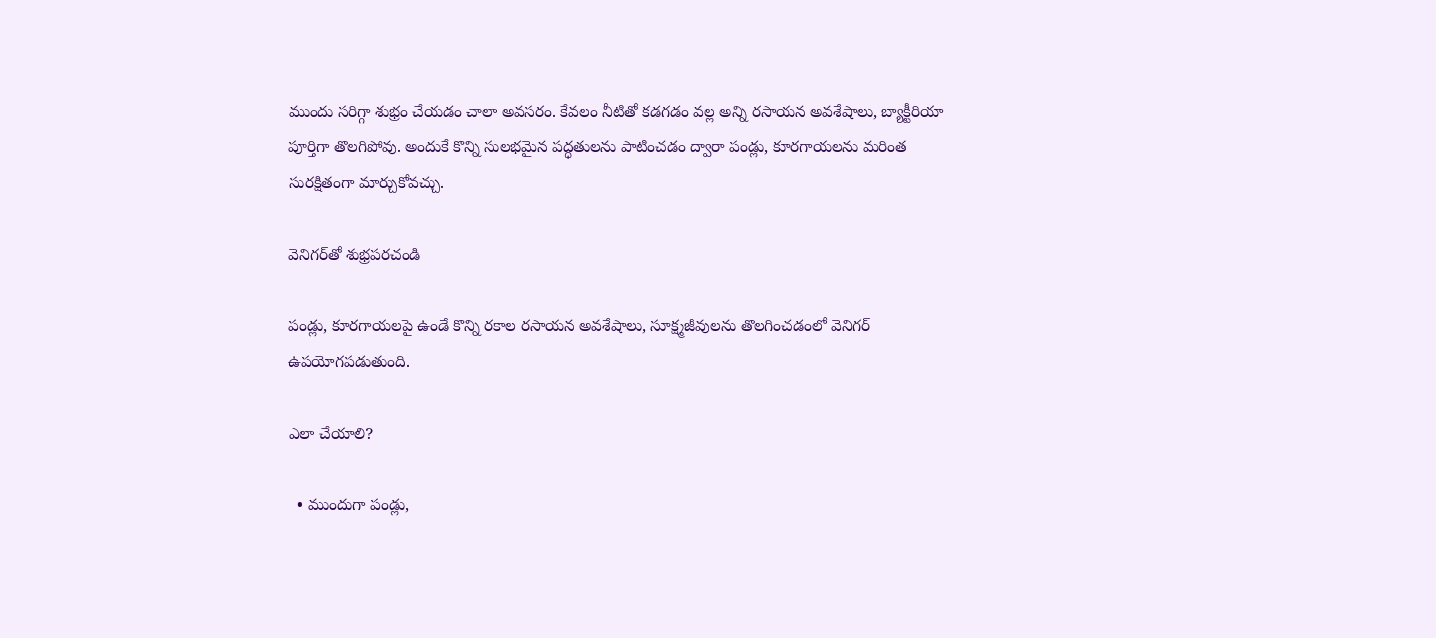ముందు సరిగ్గా శుభ్రం చేయడం చాలా అవసరం. కేవలం నీటితో కడగడం వల్ల అన్ని రసాయన అవశేషాలు, బ్యాక్టీరియా పూర్తిగా తొలగిపోవు. అందుకే కొన్ని సులభమైన పద్ధతులను పాటించడం ద్వారా పండ్లు, కూరగాయలను మరింత సురక్షితంగా మార్చుకోవచ్చు.

వెనిగర్‌తో శుభ్రపరచండి

పండ్లు, కూరగాయలపై ఉండే కొన్ని రకాల రసాయన అవశేషాలు, సూక్ష్మజీవులను తొలగించడంలో వెనిగర్ ఉపయోగపడుతుంది.

ఎలా చేయాలి?

  • ముందుగా పండ్లు,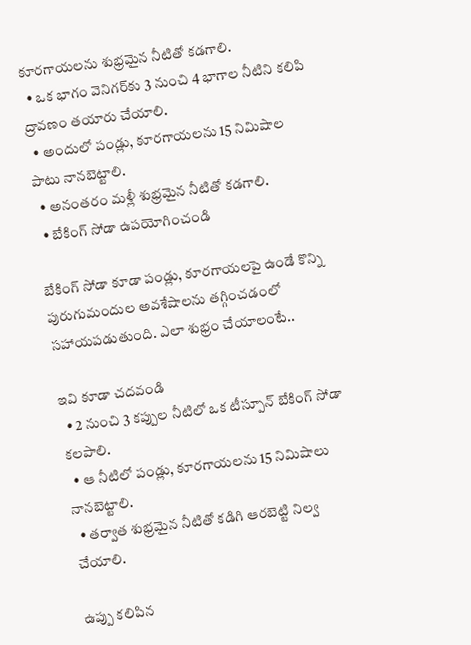కూరగాయలను శుభ్రమైన నీటితో కడగాలి.
  • ఒక భాగం వెనిగర్‌కు 3 నుంచి 4 భాగాల నీటిని కలిపి ద్రావణం తయారు చేయాలి.
  • అందులో పండ్లు, కూరగాయలను 15 నిమిషాల పాటు నానబెట్టాలి.
  • అనంతరం మళ్లీ శుభ్రమైన నీటితో కడగాలి.
  • బేకింగ్ సోడా ఉపయోగించండి

బేకింగ్ సోడా కూడా పండ్లు, కూరగాయలపై ఉండే కొన్ని పురుగుమందుల అవశేషాలను తగ్గించడంలో సహాయపడుతుంది. ఎలా శుభ్రం చేయాలంటే..

ఇవి కూడా చదవండి
  • 2 నుంచి 3 కప్పుల నీటిలో ఒక టీస్పూన్ బేకింగ్ సోడా కలపాలి.
  • ఆ నీటిలో పండ్లు, కూరగాయలను 15 నిమిషాలు నానబెట్టాలి.
  • తర్వాత శుభ్రమైన నీటితో కడిగి ఆరబెట్టి నిల్వ చేయాలి.

ఉప్పు కలిపిన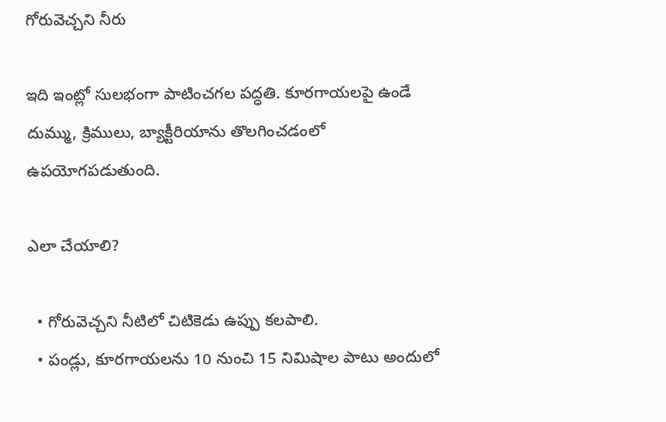గోరువెచ్చని నీరు

ఇది ఇంట్లో సులభంగా పాటించగల పద్ధతి. కూరగాయలపై ఉండే దుమ్ము, క్రిములు, బ్యాక్టీరియాను తొలగించడంలో ఉపయోగపడుతుంది.

ఎలా చేయాలి?

  • గోరువెచ్చని నీటిలో చిటికెడు ఉప్పు కలపాలి.
  • పండ్లు, కూరగాయలను 10 నుంచి 15 నిమిషాల పాటు అందులో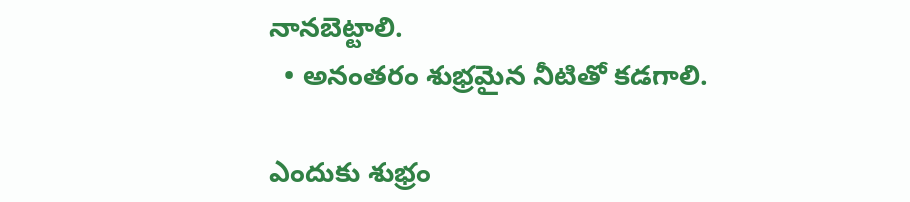నానబెట్టాలి.
  • అనంతరం శుభ్రమైన నీటితో కడగాలి.

ఎందుకు శుభ్రం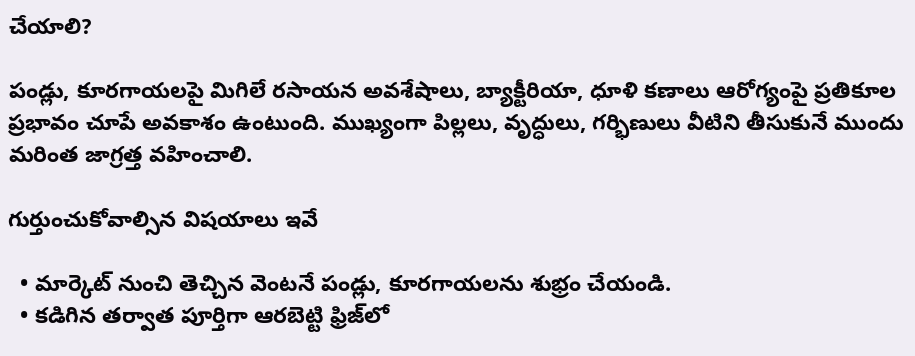చేయాలి?

పండ్లు, కూరగాయలపై మిగిలే రసాయన అవశేషాలు, బ్యాక్టీరియా, ధూళి కణాలు ఆరోగ్యంపై ప్రతికూల ప్రభావం చూపే అవకాశం ఉంటుంది. ముఖ్యంగా పిల్లలు, వృద్ధులు, గర్భిణులు వీటిని తీసుకునే ముందు మరింత జాగ్రత్త వహించాలి.

గుర్తుంచుకోవాల్సిన విషయాలు ఇవే

  • మార్కెట్ నుంచి తెచ్చిన వెంటనే పండ్లు, కూరగాయలను శుభ్రం చేయండి.
  • కడిగిన తర్వాత పూర్తిగా ఆరబెట్టి ఫ్రిజ్‌లో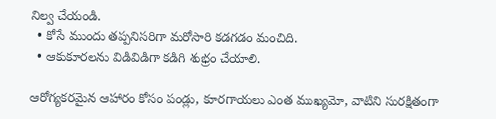నిల్వ చేయండి.
  • కోసే ముందు తప్పనిసరిగా మరోసారి కడగడం మంచిది.
  • ఆకుకూరలను విడివిడిగా కడిగి శుభ్రం చేయాలి.

ఆరోగ్యకరమైన ఆహారం కోసం పండ్లు, కూరగాయలు ఎంత ముఖ్యమో, వాటిని సురక్షితంగా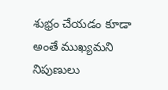శుభ్రం చేయడం కూడా అంతే ముఖ్యమని నిపుణులు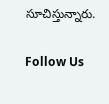సూచిస్తున్నారు.

Follow Us